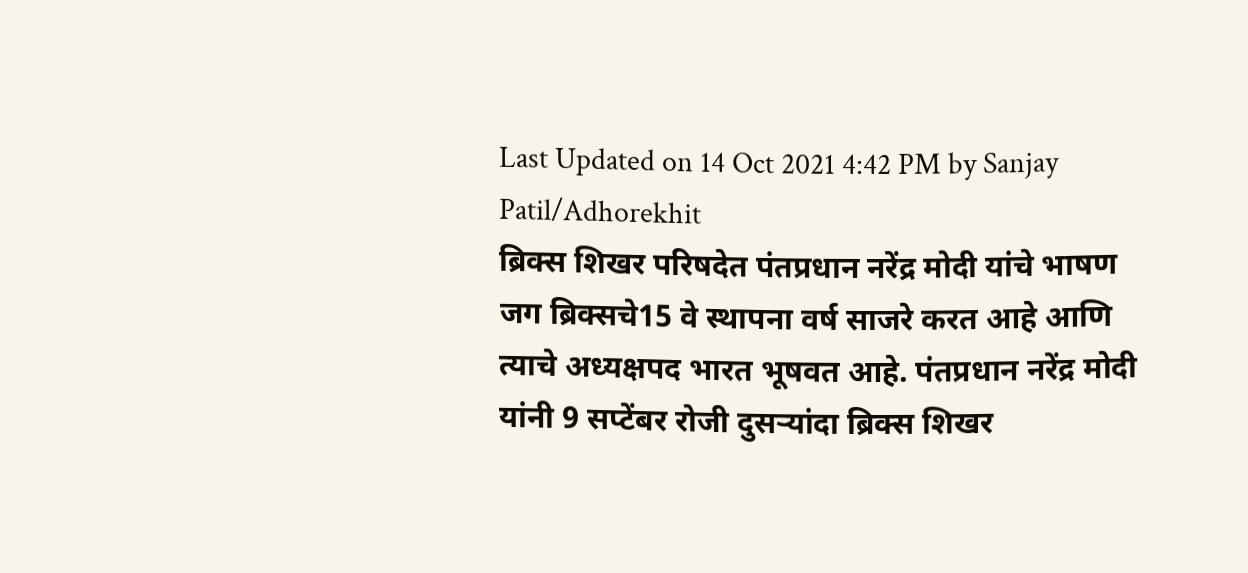Last Updated on 14 Oct 2021 4:42 PM by Sanjay Patil/Adhorekhit
ब्रिक्स शिखर परिषदेत पंतप्रधान नरेंद्र मोदी यांचे भाषण
जग ब्रिक्सचे15 वे स्थापना वर्ष साजरे करत आहे आणि त्याचे अध्यक्षपद भारत भूषवत आहे. पंतप्रधान नरेंद्र मोदी यांनी 9 सप्टेंबर रोजी दुसऱ्यांदा ब्रिक्स शिखर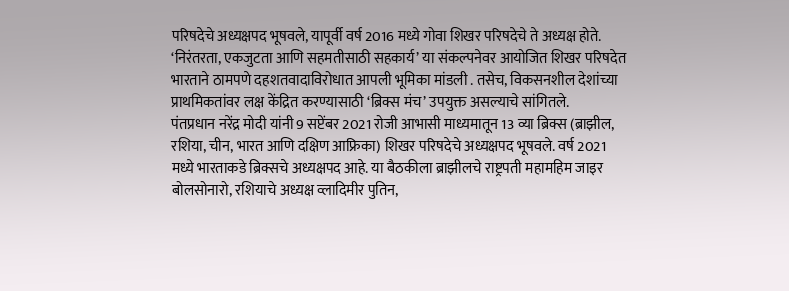परिषदेचे अध्यक्षपद भूषवले, यापूर्वी वर्ष 2016 मध्ये गोवा शिखर परिषदेचे ते अध्यक्ष होते. ‘निरंतरता, एकजुटता आणि सहमतीसाठी सहकार्य’ या संकल्पनेवर आयोजित शिखर परिषदेत भारताने ठामपणे दहशतवादाविरोधात आपली भूमिका मांडली . तसेच, विकसनशील देशांच्या प्राथमिकतांवर लक्ष केंद्रित करण्यासाठी ‘ब्रिक्स मंच’ उपयुक्त असल्याचे सांगितले.
पंतप्रधान नरेंद्र मोदी यांनी 9 सप्टेंबर 2021 रोजी आभासी माध्यमातून 13 व्या ब्रिक्स (ब्राझील, रशिया, चीन, भारत आणि दक्षिण आफ्रिका) शिखर परिषदेचे अध्यक्षपद भूषवले. वर्ष 2021 मध्ये भारताकडे ब्रिक्सचे अध्यक्षपद आहे. या बैठकीला ब्राझीलचे राष्ट्रपती महामहिम जाइर बोलसोनारो, रशियाचे अध्यक्ष व्लादिमीर पुतिन,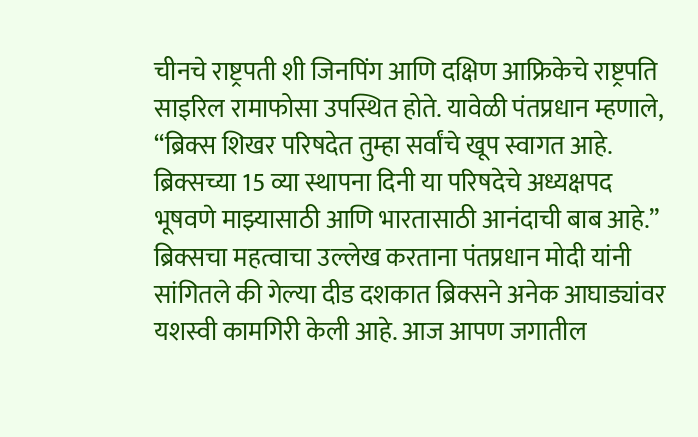चीनचे राष्ट्रपती शी जिनपिंग आणि दक्षिण आफ्रिकेचे राष्ट्रपति साइरिल रामाफोसा उपस्थित होते. यावेळी पंतप्रधान म्हणाले, “ब्रिक्स शिखर परिषदेत तुम्हा सर्वांचे खूप स्वागत आहे. ब्रिक्सच्या 15 व्या स्थापना दिनी या परिषदेचे अध्यक्षपद भूषवणे माझ्यासाठी आणि भारतासाठी आनंदाची बाब आहे.” ब्रिक्सचा महत्वाचा उल्लेख करताना पंतप्रधान मोदी यांनी सांगितले की गेल्या दीड दशकात ब्रिक्सने अनेक आघाड्यांवर यशस्वी कामगिरी केली आहे. आज आपण जगातील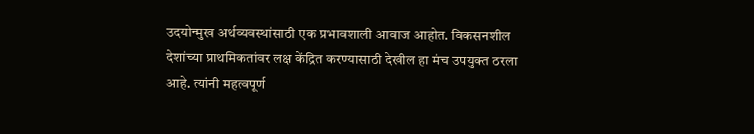उदयोन्मुख अर्थव्यवस्थांसाठी एक प्रभावशाली आवाज आहोत. विकसनशील देशांच्या प्राथमिकतांवर लक्ष केंद्रित करण्यासाठी देखील हा मंच उपयुक्त ठरला आहे. त्यांनी महत्वपूर्ण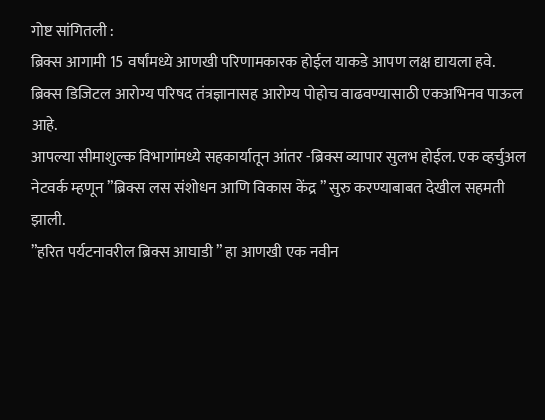गोष्ट सांगितली :
ब्रिक्स आगामी 15 वर्षांमध्ये आणखी परिणामकारक होईल याकडे आपण लक्ष द्यायला हवे.
ब्रिक्स डिजिटल आरोग्य परिषद तंत्रज्ञानासह आरोग्य पोहोच वाढवण्यासाठी एकअभिनव पाऊल आहे.
आपल्या सीमाशुल्क विभागांमध्ये सहकार्यातून आंतर -ब्रिक्स व्यापार सुलभ होईल. एक व्हर्चुअल नेटवर्क म्हणून ”ब्रिक्स लस संशोधन आणि विकास केंद्र ” सुरु करण्याबाबत देखील सहमती झाली.
”हरित पर्यटनावरील ब्रिक्स आघाडी ” हा आणखी एक नवीन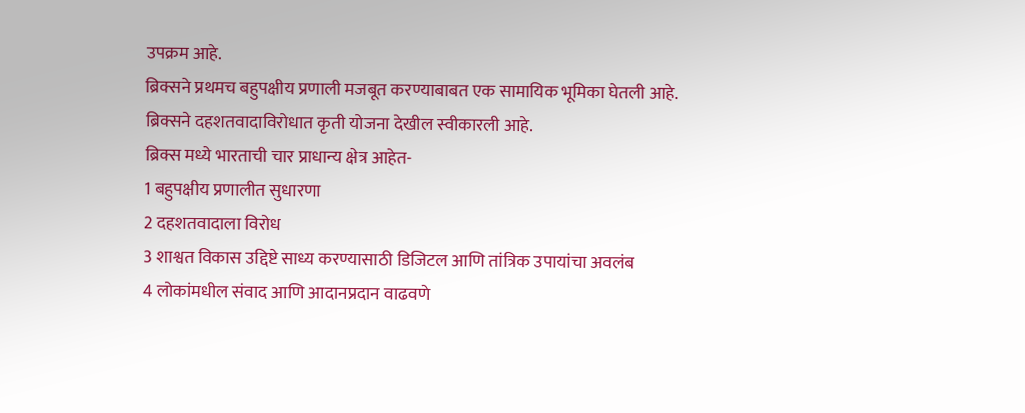उपक्रम आहे.
ब्रिक्सने प्रथमच बहुपक्षीय प्रणाली मजबूत करण्याबाबत एक सामायिक भूमिका घेतली आहे.
ब्रिक्सने दहशतवादाविरोधात कृती योजना देखील स्वीकारली आहे.
ब्रिक्स मध्ये भारताची चार प्राधान्य क्षेत्र आहेत-
1 बहुपक्षीय प्रणालीत सुधारणा
2 दहशतवादाला विरोध
3 शाश्वत विकास उद्दिष्टे साध्य करण्यासाठी डिजिटल आणि तांत्रिक उपायांचा अवलंब
4 लोकांमधील संवाद आणि आदानप्रदान वाढवणे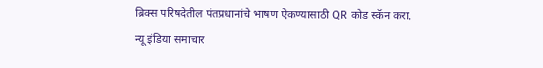ब्रिक्स परिषदेतील पंतप्रधानांचे भाषण ऐकण्यासाठी QR कोड स्कॅन करा.
न्यू इंडिया समाचार